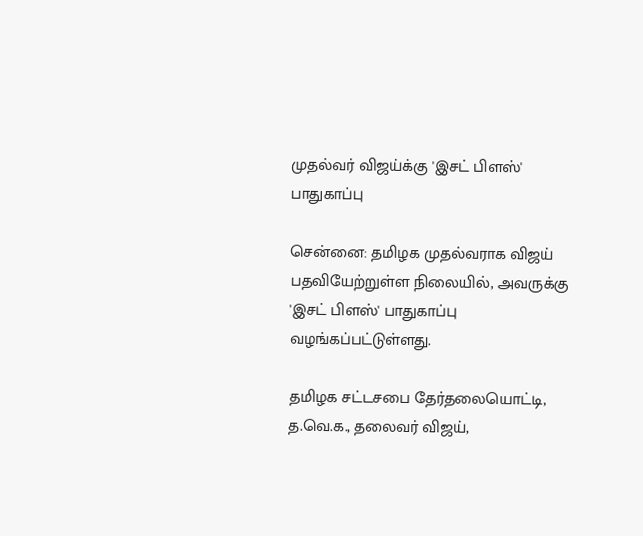முதல்வர் விஜய்க்கு 'இசட் பிளஸ்' பாதுகாப்பு

சென்னை: தமிழக முதல்வராக விஜய் பதவியேற்றுள்ள நிலையில், அவருக்கு 'இசட் பிளஸ்' பாதுகாப்பு வழங்கப்பட்டுள்ளது.

தமிழக சட்டசபை தேர்தலையொட்டி, த.வெ.க., தலைவர் விஜய்,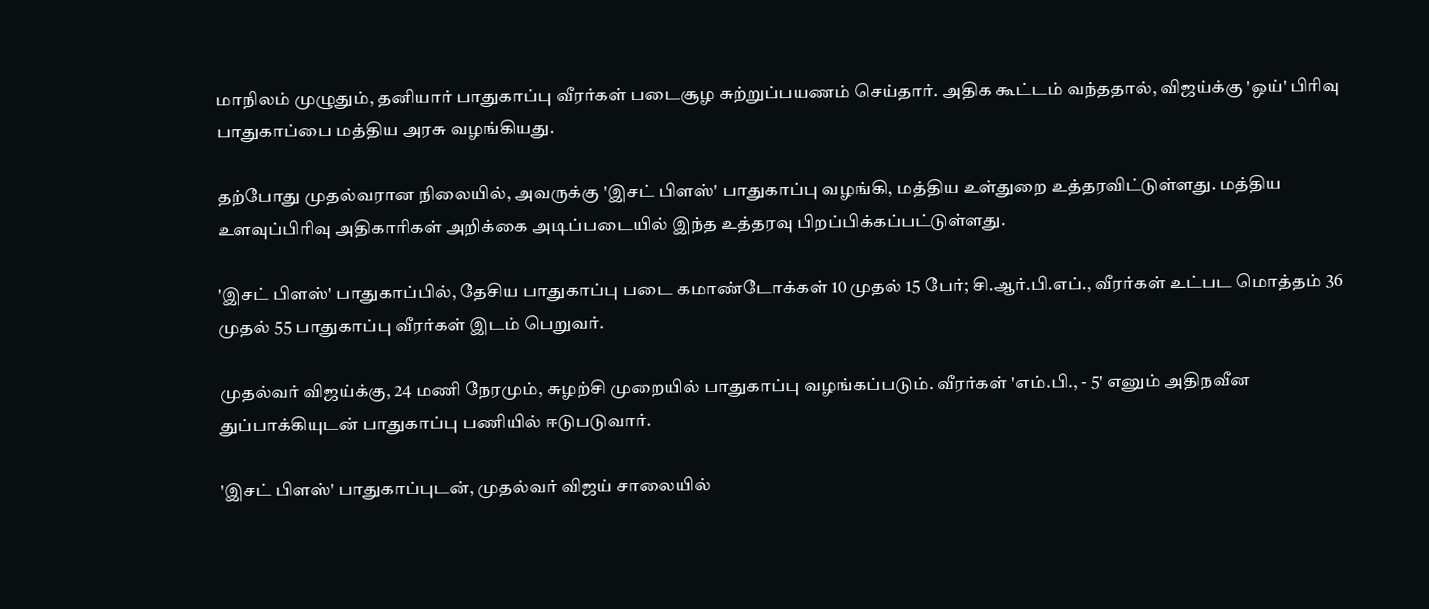மாநிலம் முழுதும், தனியார் பாதுகாப்பு வீரர்கள் படைசூழ சுற்றுப்பயணம் செய்தார். அதிக கூட்டம் வந்ததால், விஜய்க்கு 'ஒய்' பிரிவு பாதுகாப்பை மத்திய அரசு வழங்கியது.

தற்போது முதல்வரான நிலையில், அவருக்கு 'இசட் பிளஸ்' பாதுகாப்பு வழங்கி, மத்திய உள்துறை உத்தரவிட்டுள்ளது. மத்திய உளவுப்பிரிவு அதிகாரிகள் அறிக்கை அடிப்படையில் இந்த உத்தரவு பிறப்பிக்கப்பட்டுள்ளது.

'இசட் பிளஸ்' பாதுகாப்பில், தேசிய பாதுகாப்பு படை கமாண்டோக்கள் 10 முதல் 15 பேர்; சி.ஆர்.பி.எப்., வீரர்கள் உட்பட மொத்தம் 36 முதல் 55 பாதுகாப்பு வீரர்கள் இடம் பெறுவர்.

முதல்வர் விஜய்க்கு, 24 மணி நேரமும், சுழற்சி முறையில் பாதுகாப்பு வழங்கப்படும். வீரர்கள் 'எம்.பி., - 5' எனும் அதிநவீன துப்பாக்கியுடன் பாதுகாப்பு பணியில் ஈடுபடுவார்.

'இசட் பிளஸ்' பாதுகாப்புடன், முதல்வர் விஜய் சாலையில்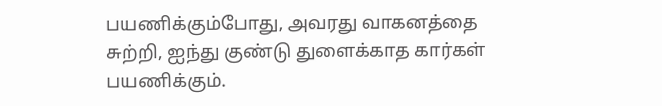பயணிக்கும்போது, அவரது வாகனத்தை சுற்றி, ஐந்து குண்டு துளைக்காத கார்கள் பயணிக்கும்.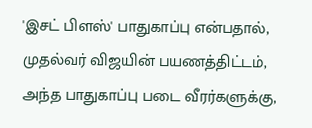'இசட் பிளஸ்' பாதுகாப்பு என்பதால், முதல்வர் விஜயின் பயணத்திட்டம், அந்த பாதுகாப்பு படை வீரர்களுக்கு,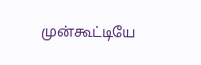முன்கூட்டியே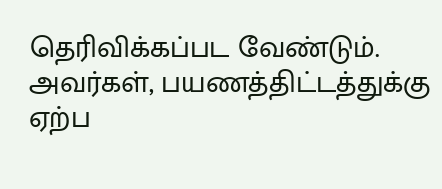தெரிவிக்கப்பட வேண்டும். அவர்கள், பயணத்திட்டத்துக்கு ஏற்ப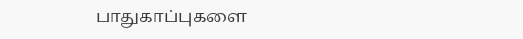பாதுகாப்புகளை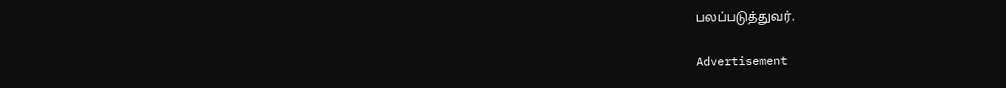பலப்படுத்துவர்.

Advertisement